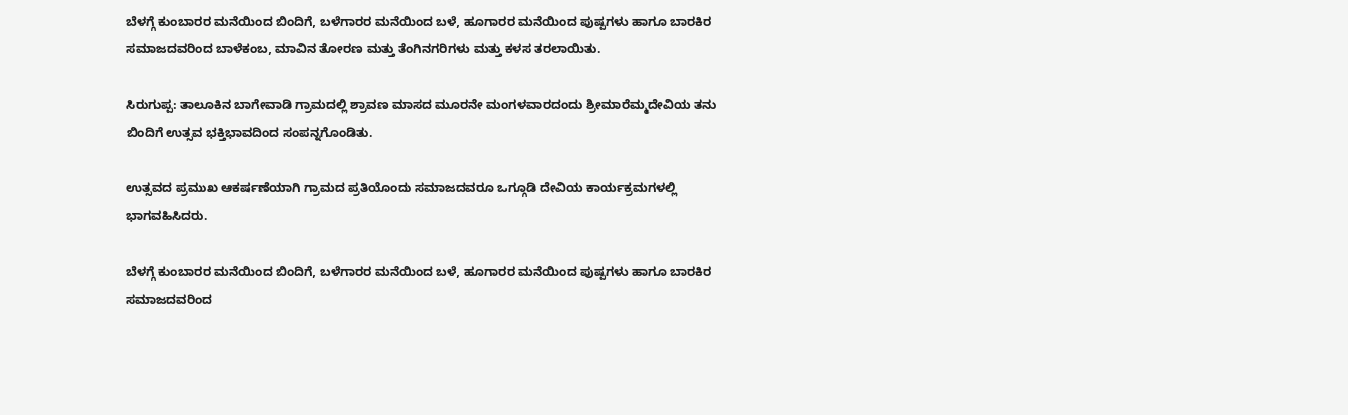ಬೆಳಗ್ಗೆ ಕುಂಬಾರರ ಮನೆಯಿಂದ ಬಿಂದಿಗೆ, ಬಳೆಗಾರರ ಮನೆಯಿಂದ ಬಳೆ, ಹೂಗಾರರ ಮನೆಯಿಂದ ಪುಷ್ಪಗಳು ಹಾಗೂ ಬಾರಕಿರ ಸಮಾಜದವರಿಂದ ಬಾಳೆಕಂಬ, ಮಾವಿನ ತೋರಣ ಮತ್ತು ತೆಂಗಿನಗರಿಗಳು ಮತ್ತು ಕಳಸ ತರಲಾಯಿತು.

ಸಿರುಗುಪ್ಪ: ತಾಲೂಕಿನ ಬಾಗೇವಾಡಿ ಗ್ರಾಮದಲ್ಲಿ ಶ್ರಾವಣ ಮಾಸದ ಮೂರನೇ ಮಂಗಳವಾರದಂದು ಶ್ರೀಮಾರೆಮ್ಮದೇವಿಯ ತನು ಬಿಂದಿಗೆ ಉತ್ಸವ ಭಕ್ತಿಭಾವದಿಂದ ಸಂಪನ್ನಗೊಂಡಿತು.

ಉತ್ಸವದ ಪ್ರಮುಖ ಆಕರ್ಷಣೆಯಾಗಿ ಗ್ರಾಮದ ಪ್ರತಿಯೊಂದು ಸಮಾಜದವರೂ ಒಗ್ಗೂಡಿ ದೇವಿಯ ಕಾರ್ಯಕ್ರಮಗಳಲ್ಲಿ ಭಾಗವಹಿಸಿದರು.

ಬೆಳಗ್ಗೆ ಕುಂಬಾರರ ಮನೆಯಿಂದ ಬಿಂದಿಗೆ, ಬಳೆಗಾರರ ಮನೆಯಿಂದ ಬಳೆ, ಹೂಗಾರರ ಮನೆಯಿಂದ ಪುಷ್ಪಗಳು ಹಾಗೂ ಬಾರಕಿರ ಸಮಾಜದವರಿಂದ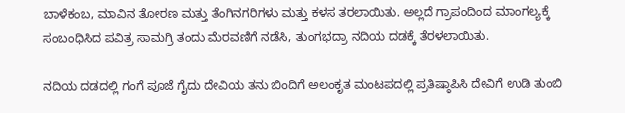ಬಾಳೆಕಂಬ, ಮಾವಿನ ತೋರಣ ಮತ್ತು ತೆಂಗಿನಗರಿಗಳು ಮತ್ತು ಕಳಸ ತರಲಾಯಿತು. ಅಲ್ಲದೆ ಗ್ರಾಪಂದಿಂದ ಮಾಂಗಲ್ಯಕ್ಕೆ ಸಂಬಂಧಿಸಿದ ಪವಿತ್ರ ಸಾಮಗ್ರಿ ತಂದು ಮೆರವಣಿಗೆ ನಡೆಸಿ, ತುಂಗಭದ್ರಾ ನದಿಯ ದಡಕ್ಕೆ ತೆರಳಲಾಯಿತು.

ನದಿಯ ದಡದಲ್ಲಿ ಗಂಗೆ ಪೂಜೆ ಗೈದು ದೇವಿಯ ತನು ಬಿಂದಿಗೆ ಅಲಂಕೃತ ಮಂಟಪದಲ್ಲಿ ಪ್ರತಿಷ್ಠಾಪಿಸಿ ದೇವಿಗೆ ಉಡಿ ತುಂಬಿ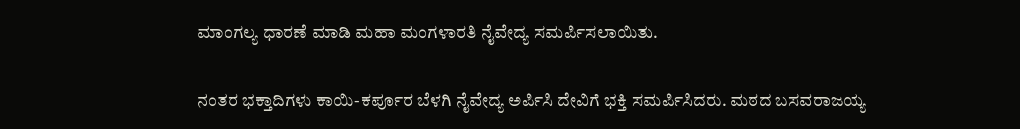ಮಾಂಗಲ್ಯ ಧಾರಣೆ ಮಾಡಿ ಮಹಾ ಮಂಗಳಾರತಿ ನೈವೇದ್ಯ ಸಮರ್ಪಿಸಲಾಯಿತು.

ನಂತರ ಭಕ್ತಾದಿಗಳು ಕಾಯಿ-ಕರ್ಪೂರ ಬೆಳಗಿ ನೈವೇದ್ಯ ಅರ್ಪಿಸಿ ದೇವಿಗೆ ಭಕ್ತಿ ಸಮರ್ಪಿಸಿದರು. ಮಠದ ಬಸವರಾಜಯ್ಯ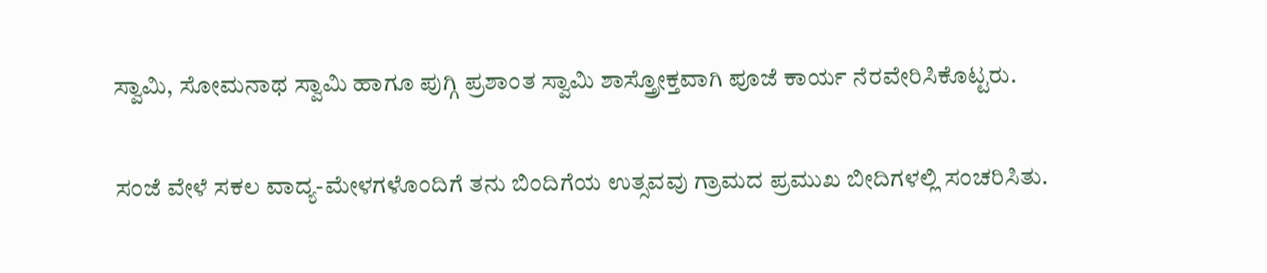ಸ್ವಾಮಿ, ಸೋಮನಾಥ ಸ್ವಾಮಿ ಹಾಗೂ ಪುಗ್ಗಿ ಪ್ರಶಾಂತ ಸ್ವಾಮಿ ಶಾಸ್ತ್ರೋಕ್ತವಾಗಿ ಪೂಜೆ ಕಾರ್ಯ ನೆರವೇರಿಸಿಕೊಟ್ಟರು.

ಸಂಜೆ ವೇಳೆ ಸಕಲ ವಾದ್ಯ-ಮೇಳಗಳೊಂದಿಗೆ ತನು ಬಿಂದಿಗೆಯ ಉತ್ಸವವು ಗ್ರಾಮದ ಪ್ರಮುಖ ಬೀದಿಗಳಲ್ಲಿ ಸಂಚರಿಸಿತು.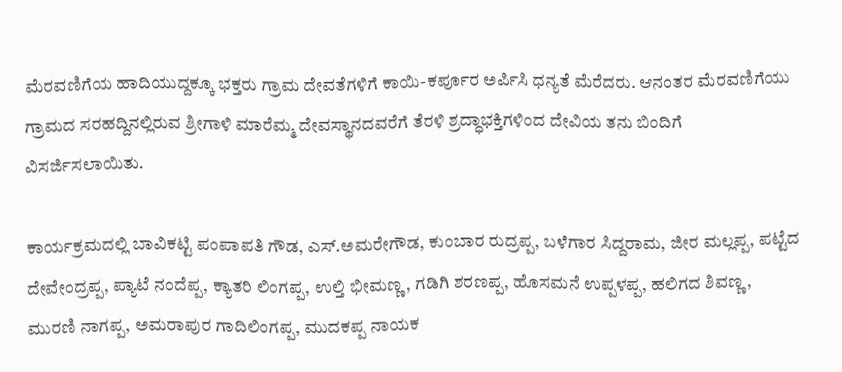ಮೆರವಣಿಗೆಯ ಹಾದಿಯುದ್ದಕ್ಕೂ ಭಕ್ತರು ಗ್ರಾಮ ದೇವತೆಗಳಿಗೆ ಕಾಯಿ-ಕರ್ಪೂರ ಅರ್ಪಿಸಿ ಧನ್ಯತೆ ಮೆರೆದರು. ಆನಂತರ ಮೆರವಣಿಗೆಯು ಗ್ರಾಮದ ಸರಹದ್ದಿನಲ್ಲಿರುವ ಶ್ರೀಗಾಳಿ ಮಾರೆಮ್ಮ ದೇವಸ್ಥಾನದವರೆಗೆ ತೆರಳಿ ಶ್ರದ್ಧಾಭಕ್ತಿಗಳಿಂದ ದೇವಿಯ ತನು ಬಿಂದಿಗೆ ವಿಸರ್ಜಿಸಲಾಯಿತು.

ಕಾರ್ಯಕ್ರಮದಲ್ಲಿ ಬಾವಿಕಟ್ಟಿ ಪಂಪಾಪತಿ ಗೌಡ, ಎಸ್.ಅಮರೇಗೌಡ, ಕುಂಬಾರ ರುದ್ರಪ್ಪ, ಬಳೆಗಾರ ಸಿದ್ದರಾಮ, ಜೀರ ಮಲ್ಲಪ್ಪ, ಪಟ್ಟೆದ ದೇವೇಂದ್ರಪ್ಪ, ಪ್ಯಾಟೆ ನಂದೆಪ್ಪ, ಕ್ಯಾತರಿ ಲಿಂಗಪ್ಪ, ಉಲ್ತಿ ಭೀಮಣ್ಣ, ಗಡಿಗಿ ಶರಣಪ್ಪ, ಹೊಸಮನೆ ಉಪ್ಪಳಪ್ಪ, ಹಲಿಗದ ಶಿವಣ್ಣ, ಮುರಣಿ ನಾಗಪ್ಪ, ಅಮರಾಪುರ ಗಾದಿಲಿಂಗಪ್ಪ, ಮುದಕಪ್ಪ ನಾಯಕ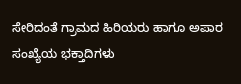ಸೇರಿದಂತೆ ಗ್ರಾಮದ ಹಿರಿಯರು ಹಾಗೂ ಅಪಾರ ಸಂಖ್ಯೆಯ ಭಕ್ತಾದಿಗಳು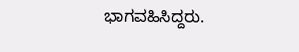ಭಾಗವಹಿಸಿದ್ದರು.